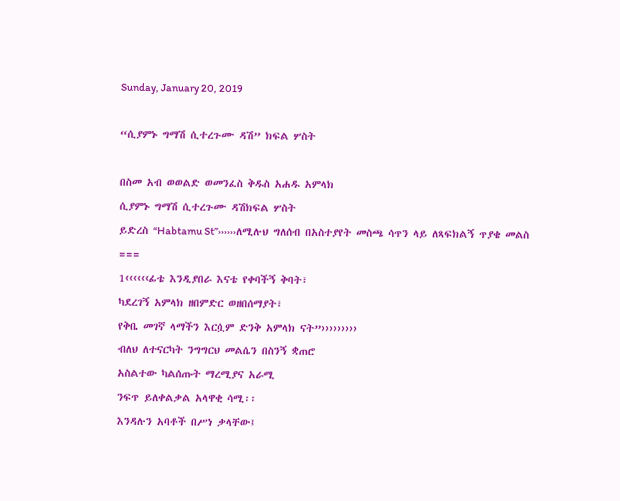Sunday, January 20, 2019

“ሲያምኑ ግማሽ ሲተረጉሙ ዳሽ” ክፍል ሦስት

በስመ አብ ወወልድ ወመንፈስ ቅዱስ አሐዱ አምላክ
ሲያምኑ ግማሽ ሲተረጉሙ ዳሽክፍል ሦስት
ይድረስ “Habtamu St”››››››ለሚሉህ ግለሰብ በአስተያየት መስጫ ሳጥን ላይ ለጻፍክልኝ ጥያቄ መልስ
===
1‹‹‹‹‹‹ፊቴ እንዲያበራ እናቴ የቀባችኝ ቅባት፣
ካደረገኝ አምላክ ዘበምድር ወዘበሰማያት፣
የቅቤ መገኛ ላማችን እርሷም ድንቅ አምላክ ናት”›››››››››
ብለህ ለተናርካት ንግግርህ መልሴን በስንኝ ቋጠሮ
አስልተው ካልሰጡት ማረሚያና አራሚ
ንፍጥ ይለቀልቃል አላዋቂ ሳሚ፡፡
እንዳሉን አባቶች በሥነ ቃላቸው፤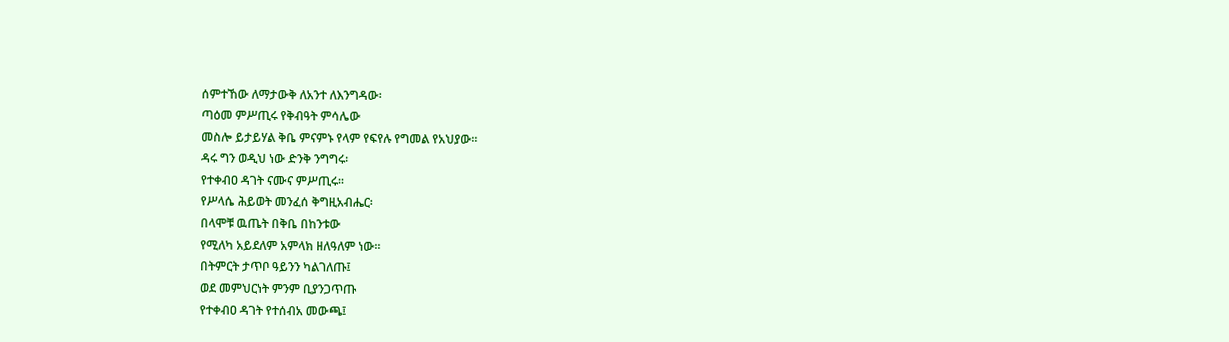ሰምተኸው ለማታውቅ ለአንተ ለእንግዳው፡
ጣዕመ ምሥጢሩ የቅብዓት ምሳሌው
መስሎ ይታይሃል ቅቤ ምናምኑ የላም የፍየሉ የግመል የአህያው፡፡
ዳሩ ግን ወዲህ ነው ድንቅ ንግግሩ፡
የተቀብዐ ዳገት ናሙና ምሥጢሩ፡፡
የሥላሴ ሕይወት መንፈሰ ቅግዚአብሔር፡
በላሞቹ ዉጤት በቅቤ በከንቱው
የሚለካ አይደለም አምላክ ዘለዓለም ነው፡፡
በትምርት ታጥቦ ዓይንን ካልገለጡ፤
ወደ መምህርነት ምንም ቢያንጋጥጡ
የተቀብዐ ዳገት የተሰብአ መውጫ፤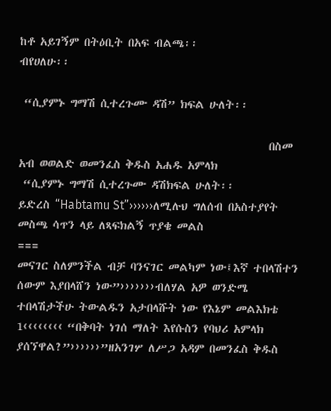ከቶ አይገኝም በትዕቢት በአፍ ብልጫ፡፡
ብየሀለሁ፡፡

 “ሲያምኑ ግማሽ ሲተረጉሙ ዳሽ” ክፍል ሁለት፡፡

                                                  በስመ አብ ወወልድ ወመንፈስ ቅዱስ አሐዱ አምላክ
 “ሲያምኑ ግማሽ ሲተረጉሙ ዳሽክፍል ሁለት፡፡
ይድረስ “Habtamu St”››››››ለሚሉህ ግለሰብ በአስተያየት መስጫ ሳጥን ላይ ለጻፍክልኝ ጥያቄ መልስ
===
መናገር ስለምንችል ብቻ ባንናገር መልካም ነው፤እኛ ተበላሽተን ሰውም እያበላሸን ነው”›››››››ብለሃል አዎ ወንድሜ ተበላሽታችሁ ትውልዱን አታበላሹት ነው የእኔም መልእክቴ
1‹‹‹‹‹‹‹‹ “በቅባት ነገሰ ማለት እየሱስን የባህሪ አምላክ ያሰኘዋል?”››››››”ዘአንገሦ ለሥጋ አዳም በመንፈስ ቅዱስ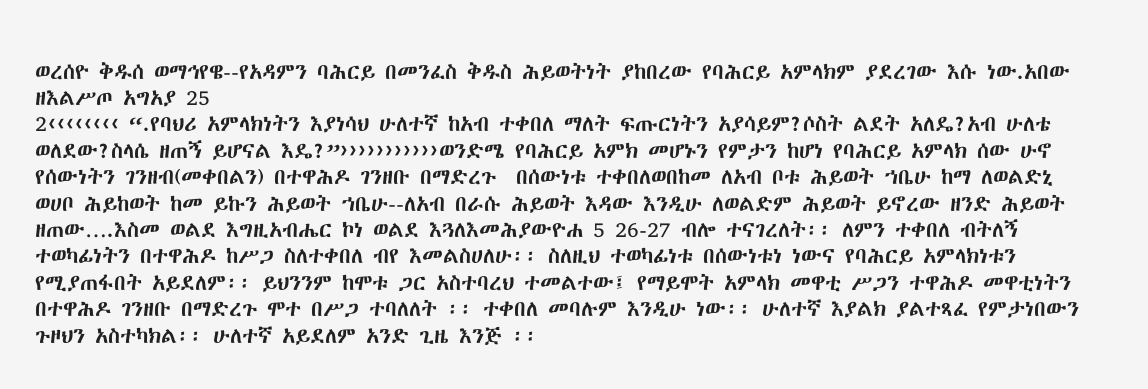ወረሰዮ ቅዱሰ ወማኅየዌ--የአዳምን ባሕርይ በመንፈስ ቅዱስ ሕይወትነት ያከበረው የባሕርይ አምላክም ያደረገው እሱ ነው.አበው ዘእልሥጦ አግአያ 25
2‹‹‹‹‹‹‹‹ “.የባህሪ አምላክነትን እያነሳህ ሁለተኛ ከአብ ተቀበለ ማለት ፍጡርነትን አያሳይም?ሶስት ልደት አለዴ?አብ ሁለቴ ወለደው?ስላሴ ዘጠኝ ይሆናል እዴ?”›››››››››››ወንድሜ የባሕርይ አምክ መሆኑን የምታን ከሆነ የባሕርይ አምላክ ሰው ሁኖ የሰውነትን ገንዘብ(መቀበልን) በተዋሕዶ ገንዘቡ በማድረጉ  በሰውነቱ ተቀበለወበከመ ለአብ ቦቱ ሕይወት ኀቤሁ ከማ ለወልድኒ ወሀቦ ሕይከወት ከመ ይኩን ሕይወት ኀቤሁ--ለአብ በራሱ ሕይወት እዳው እንዲሁ ለወልድም ሕይወት ይኖረው ዘንድ ሕይወት ዘጠው….እስመ ወልደ እግዚአብሔር ኮነ ወልደ እጓለእመሕያውዮሐ 5 26-27 ብሎ ተናገረለት፡፡ ለምን ተቀበለ ብትለኝ ተወካፊነትን በተዋሕዶ ከሥጋ ስለተቀበለ ብየ እመልስሀለሁ፡፡ ስለዚህ ተወካፊነቱ በሰውነቱነ ነውና የባሕርይ አምላክነቱን የሚያጠፋበት አይደለም፡፡ ይህንንም ከሞቱ ጋር አስተባረህ ተመልተው፤ የማይሞት አምላክ መዋቲ ሥጋን ተዋሕዶ መዋቲነትን በተዋሕዶ ገንዘቡ በማድረጉ ሞተ በሥጋ ተባለለት ፡፡ ተቀበለ መባሉም እንዲሁ ነው፡፡ ሁለተኛ እያልክ ያልተጻፈ የምታነበውን ጉዞህን አስተካክል፡፡ ሁለተኛ አይደለም አንድ ጊዜ እንጅ ፡፡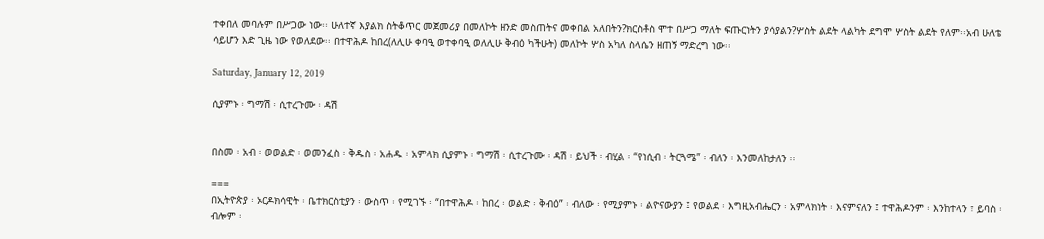ተቀበለ መባሉም በሥጋው ነው፡፡ ሁለተኛ እያልክ ስትቆጥር መጀመሪያ በመለኮት ዘንድ መስጠትና መቀበል አለበትን?ክርስቶስ ሞተ በሥጋ ማለት ፍጡርነትን ያሳያልን?ሦስት ልደት ላልካት ደግሞ ሦስት ልደት የለም፡፡አብ ሁለቴ ሳይሆን እድ ጊዜ ነው የወለደው፡፡ በተዋሕዶ ከበረ(ለሊሁ ቀባዒ ወተቀባዒ ወለሊሁ ቅብዕ ካችሁት) መለኮት ሦስ አካለ ስላሴን ዘጠኝ ማድረግ ነው፡፡

Saturday, January 12, 2019

ሲያምኑ ፡ ግማሽ ፡ ሲተረጉሙ ፡ ዳሽ


በስመ ፡ አብ ፡ ወወልድ ፡ ወመንፈስ ፡ ቅዱስ ፡ አሐዱ ፡ አምላክ ሲያምኑ ፡ ግማሽ ፡ ሲተረጉሙ ፡ ዳሽ ፡ ይህች ፡ ብሂል ፡ “የነሲብ ፡ ትርጓሜ” ፡ ብለን ፡ እንመለከታለን ፡፡

===
በኢትዮጵያ ፡ ኦርዶክሳዊት ፡ ቤተክርስቲያን ፡ ውስጥ ፡ የሚገኙ ፡ “በተዋሕዶ ፡ ከበረ ፡ ወልድ ፡ ቅብዕ” ፡ ብለው ፡ የሚያምኑ ፡ ልዮናውያን ፤ የወልደ ፡ እግዚአብሔርን ፡ አምላክነት ፡ እናምናለን ፤ ተዋሕዶንም ፡ እንከተላን ፣ ይባስ ፡ ብሎም ፡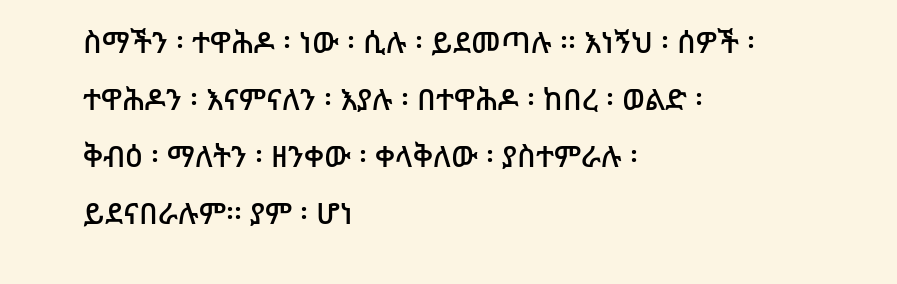ስማችን ፡ ተዋሕዶ ፡ ነው ፡ ሲሉ ፡ ይደመጣሉ ፡፡ እነኝህ ፡ ሰዎች ፡ ተዋሕዶን ፡ እናምናለን ፡ እያሉ ፡ በተዋሕዶ ፡ ከበረ ፡ ወልድ ፡ ቅብዕ ፡ ማለትን ፡ ዘንቀው ፡ ቀላቅለው ፡ ያስተምራሉ ፡ ይደናበራሉም፡፡ ያም ፡ ሆነ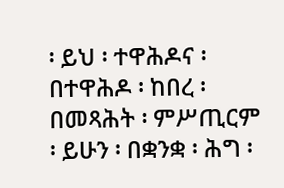፡ ይህ ፡ ተዋሕዶና ፡ በተዋሕዶ ፡ ከበረ ፡ በመጻሕት ፡ ምሥጢርም ፡ ይሁን ፡ በቋንቋ ፡ ሕግ ፡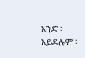አንድ ፡ አይደሉም ፡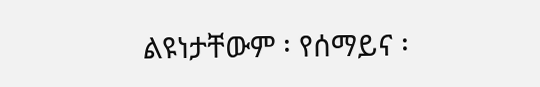ልዩነታቸውም ፡ የሰማይና ፡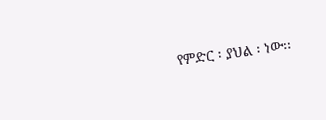የምድር ፡ ያህል ፡ ነው፡፡